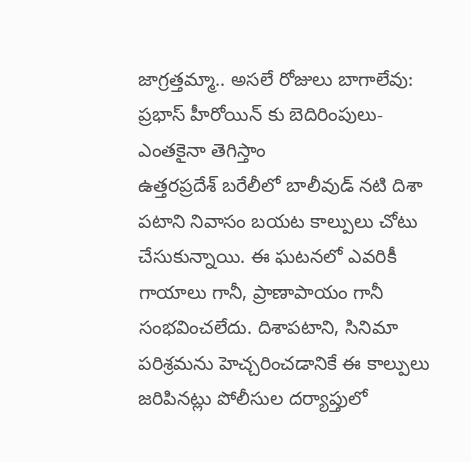జాగ్రత్తమ్మా.. అసలే రోజులు బాగాలేవు: ప్రభాస్ హీరోయిన్ కు బెదిరింపులు- ఎంతకైనా తెగిస్తాం
ఉత్తరప్రదేశ్ బరేలీలో బాలీవుడ్ నటి దిశా పటాని నివాసం బయట కాల్పులు చోటు చేసుకున్నాయి. ఈ ఘటనలో ఎవరికీ గాయాలు గానీ, ప్రాణాపాయం గానీ సంభవించలేదు. దిశాపటాని, సినిమా పరిశ్రమను హెచ్చరించడానికే ఈ కాల్పులు జరిపినట్లు పోలీసుల దర్యాప్తులో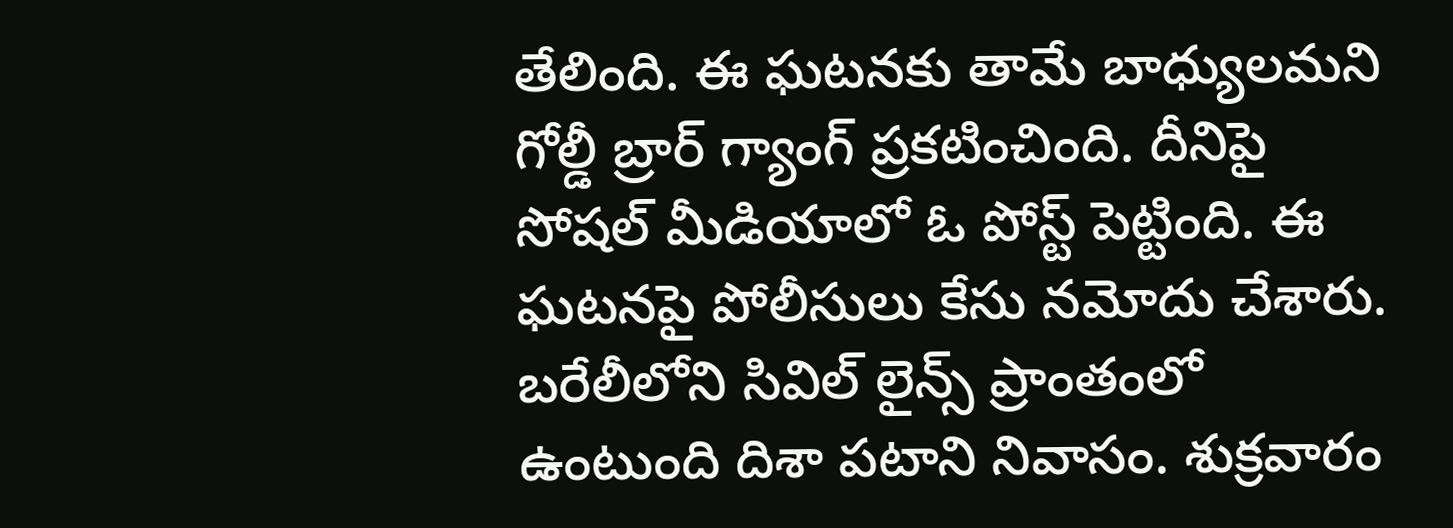తేలింది. ఈ ఘటనకు తామే బాధ్యులమని గోల్డీ బ్రార్ గ్యాంగ్ ప్రకటించింది. దీనిపై సోషల్ మీడియాలో ఓ పోస్ట్ పెట్టింది. ఈ ఘటనపై పోలీసులు కేసు నమోదు చేశారు.
బరేలీలోని సివిల్ లైన్స్ ప్రాంతంలో ఉంటుంది దిశా పటాని నివాసం. శుక్రవారం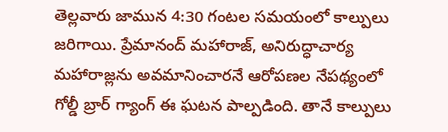తెల్లవారు జామున 4:30 గంటల సమయంలో కాల్పులు జరిగాయి. ప్రేమానంద్ మహారాజ్, అనిరుద్ధాచార్య మహారాజ్లను అవమానించారనే ఆరోపణల నేపథ్యంలో గోల్డీ బ్రార్ గ్యాంగ్ ఈ ఘటన పాల్పడింది. తానే కాల్పులు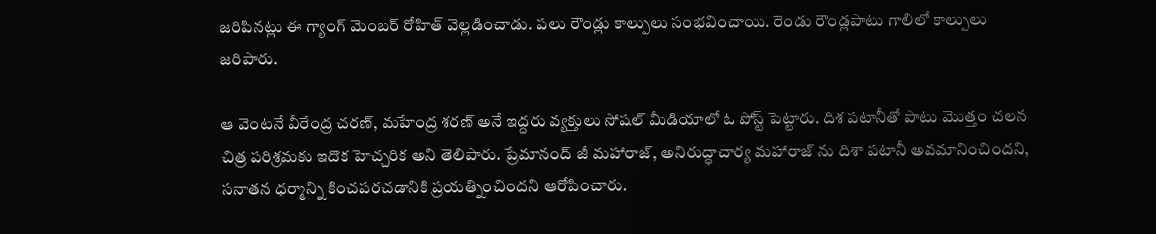జరిపినట్లు ఈ గ్యాంగ్ మెంబర్ రోహిత్ వెల్లడించాడు. పలు రౌండ్లు కాల్పులు సంభవించాయి. రెండు రౌండ్లపాటు గాలిలో కాల్పులు జరిపారు.

ఆ వెంటనే వీరేంద్ర చరణ్, మహేంద్ర శరణ్ అనే ఇద్దరు వ్యక్తులు సోషల్ మీడియాలో ఓ పోస్ట్ పెట్టారు. దిశ పటానీతో పాటు మొత్తం చలన చిత్ర పరిశ్రమకు ఇదొక హెచ్చరిక అని తెలిపారు. ప్రేమానంద్ జీ మహారాజ్, అనిరుద్ధాచార్య మహారాజ్ ను దిశా పటానీ అవమానించిందని, సనాతన ధర్మాన్ని కించపరచడానికి ప్రయత్నించిందని ఆరోపించారు.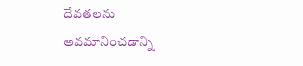దేవతలను అవమానించడాన్ని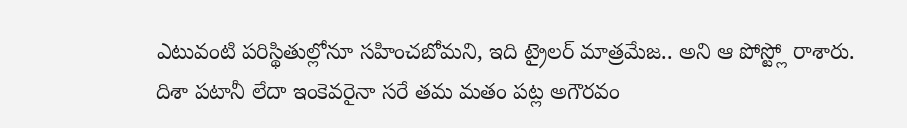ఎటువంటి పరిస్థితుల్లోనూ సహించబోమని, ఇది ట్రైలర్ మాత్రమేజ.. అని ఆ పోస్ట్లో రాశారు.
దిశా పటానీ లేదా ఇంకెవరైనా సరే తమ మతం పట్ల అగౌరవం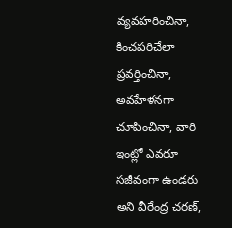వ్యవహరించినా, కించపరిచేలా ప్రవర్తించినా, అవహేళనగా చూపించినా, వారి ఇంట్లో ఎవరూ సజీవంగా ఉండరు అని వీరేంద్ర చరణ్,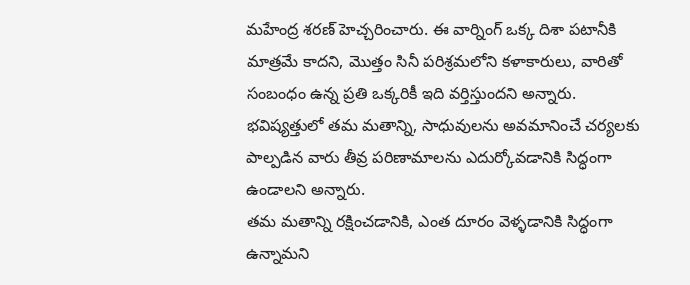మహేంద్ర శరణ్ హెచ్చరించారు. ఈ వార్నింగ్ ఒక్క దిశా పటానీకి మాత్రమే కాదని, మొత్తం సినీ పరిశ్రమలోని కళాకారులు, వారితో సంబంధం ఉన్న ప్రతి ఒక్కరికీ ఇది వర్తిస్తుందని అన్నారు. భవిష్యత్తులో తమ మతాన్ని, సాధువులను అవమానించే చర్యలకు పాల్పడిన వారు తీవ్ర పరిణామాలను ఎదుర్కోవడానికి సిద్ధంగా ఉండాలని అన్నారు.
తమ మతాన్ని రక్షించడానికి, ఎంత దూరం వెళ్ళడానికి సిద్ధంగా ఉన్నామని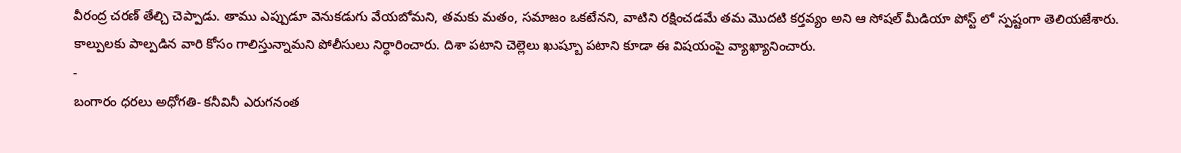వీరంద్ర చరణ్ తేల్చి చెప్పాడు. తాము ఎప్పుడూ వెనుకడుగు వేయబోమని, తమకు మతం, సమాజం ఒకటేనని, వాటిని రక్షించడమే తమ మొదటి కర్తవ్యం అని ఆ సోషల్ మీడియా పోస్ట్ లో స్పష్టంగా తెలియజేశారు. కాల్పులకు పాల్పడిన వారి కోసం గాలిస్తున్నామని పోలీసులు నిర్ధారించారు. దిశా పటాని చెల్లెలు ఖుష్బూ పటాని కూడా ఈ విషయంపై వ్యాఖ్యానించారు.
-
బంగారం ధరలు అధోగతి- కనీవినీ ఎరుగనంత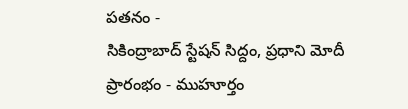పతనం -
సికింద్రాబాద్ స్టేషన్ సిద్దం, ప్రధాని మోదీ ప్రారంభం - ముహూర్తం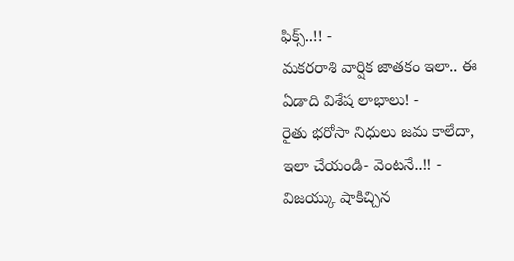ఫిక్స్..!! -
మకరరాశి వార్షిక జాతకం ఇలా.. ఈ ఏడాది విశేష లాభాలు! -
రైతు భరోసా నిధులు జమ కాలేదా, ఇలా చేయండి- వెంటనే..!! -
విజయ్కు షాకిచ్చిన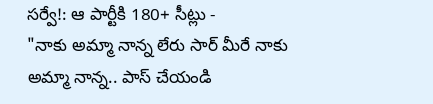సర్వే!: ఆ పార్టీకి 180+ సీట్లు -
"నాకు అమ్మా నాన్న లేరు సార్ మీరే నాకు అమ్మా నాన్న.. పాస్ చేయండి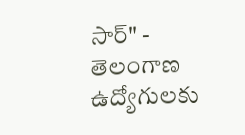సార్" -
తెలంగాణ ఉద్యోగులకు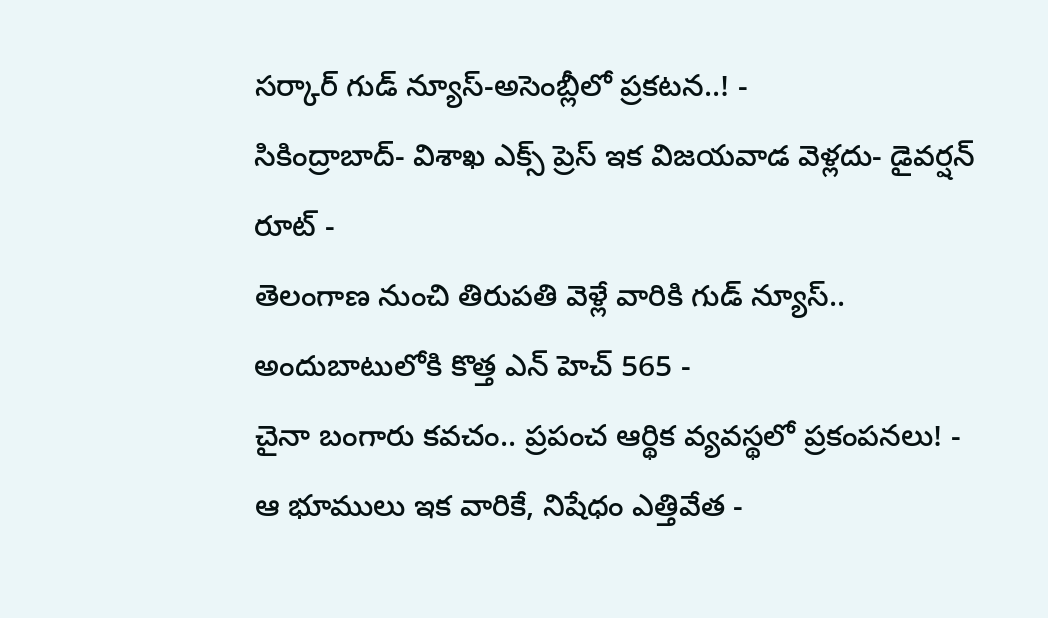సర్కార్ గుడ్ న్యూస్-అసెంబ్లీలో ప్రకటన..! -
సికింద్రాబాద్- విశాఖ ఎక్స్ ప్రెస్ ఇక విజయవాడ వెళ్లదు- డైవర్షన్ రూట్ -
తెలంగాణ నుంచి తిరుపతి వెళ్లే వారికి గుడ్ న్యూస్.. అందుబాటులోకి కొత్త ఎన్ హెచ్ 565 -
చైనా బంగారు కవచం.. ప్రపంచ ఆర్థిక వ్యవస్థలో ప్రకంపనలు! -
ఆ భూములు ఇక వారికే, నిషేధం ఎత్తివేత -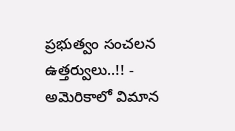ప్రభుత్వం సంచలన ఉత్తర్వులు..!! -
అమెరికాలో విమాన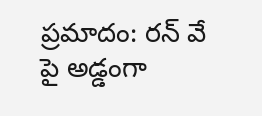ప్రమాదం: రన్ వే పై అడ్డంగా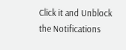Click it and Unblock the Notifications